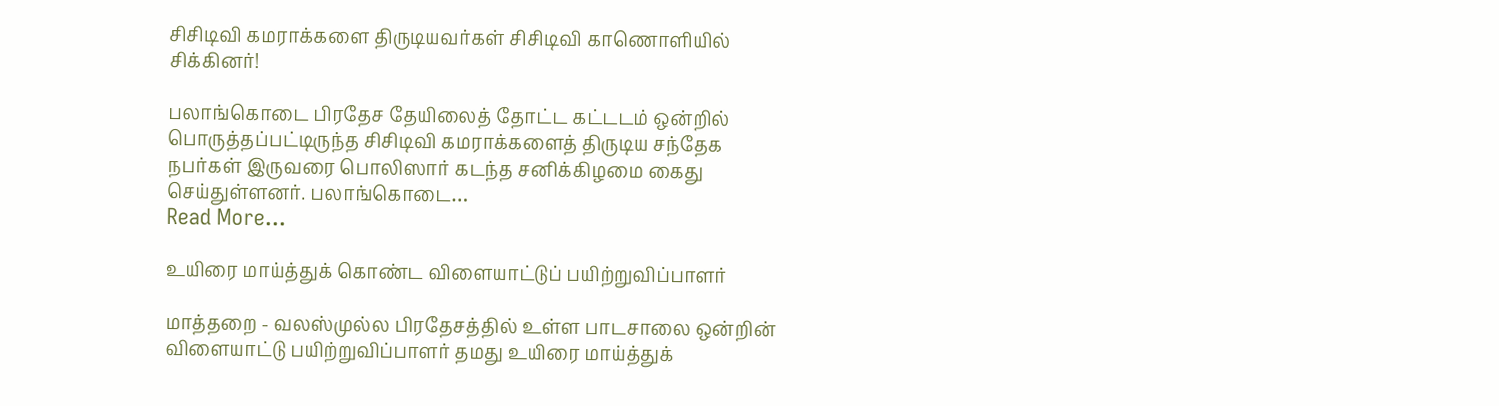சிசிடிவி கமராக்களை திருடியவர்கள் சிசிடிவி காணொளியில் சிக்கினர்!

பலாங்கொடை பிரதேச தேயிலைத் தோட்ட கட்டடம் ஒன்றில் பொருத்தப்பட்டிருந்த சிசிடிவி கமராக்களைத் திருடிய சந்தேக நபர்கள் இருவரை பொலிஸார் கடந்த சனிக்கிழமை கைது செய்துள்ளனர். பலாங்கொடை…
Read More...

உயிரை மாய்த்துக் கொண்ட விளையாட்டுப் பயிற்றுவிப்பாளர்

மாத்தறை - வலஸ்முல்ல பிரதேசத்தில் உள்ள பாடசாலை ஒன்றின் விளையாட்டு பயிற்றுவிப்பாளர் தமது உயிரை மாய்த்துக்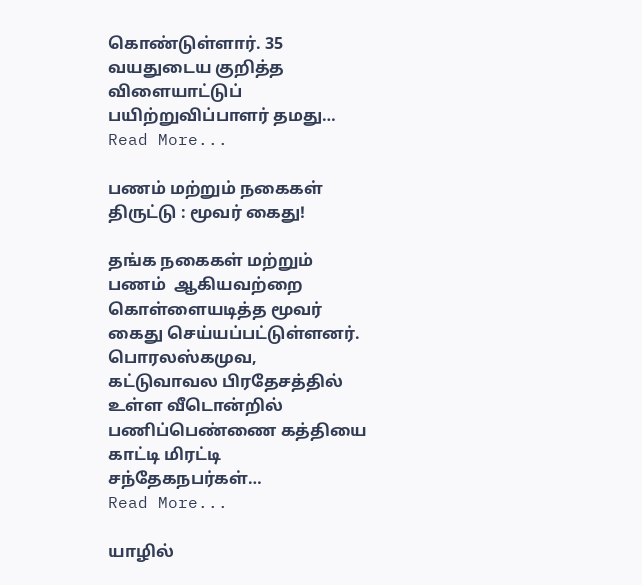கொண்டுள்ளார். 35 வயதுடைய குறித்த விளையாட்டுப் பயிற்றுவிப்பாளர் தமது…
Read More...

பணம் மற்றும் நகைகள் திருட்டு : மூவர் கைது!

தங்க நகைகள் மற்றும் பணம்  ஆகியவற்றை கொள்ளையடித்த மூவர் கைது செய்யப்பட்டுள்ளனர். பொரலஸ்கமுவ, கட்டுவாவல பிரதேசத்தில் உள்ள வீடொன்றில் பணிப்பெண்ணை கத்தியை காட்டி மிரட்டி சந்தேகநபர்கள்…
Read More...

யாழில்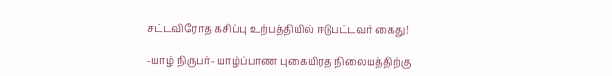சட்டவிரோத கசிப்பு உற்பத்தியில் ஈடுபட்டவர் கைது!

-யாழ் நிருபர்- யாழ்ப்பாண புகையிரத நிலையத்திற்கு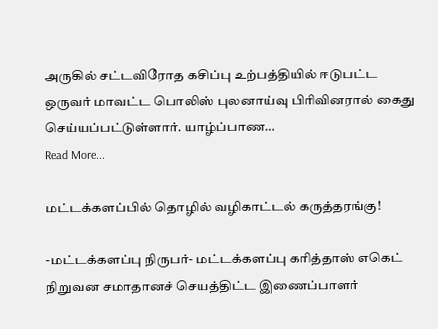அருகில் சட்டவிரோத கசிப்பு உற்பத்தியில் ஈடுபட்ட ஒருவர் மாவட்ட பொலிஸ் புலனாய்வு பிரிவினரால் கைது செய்யப்பட்டுள்ளார். யாழ்ப்பாண…
Read More...

மட்டக்களப்பில் தொழில் வழிகாட்டல் கருத்தரங்கு!

-மட்டக்களப்பு நிருபர்- மட்டக்களப்பு கரித்தாஸ் எகெட் நிறுவன சமாதானச் செயத்திட்ட இணைப்பாளர்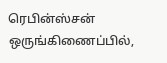ரெபின்ஸ்சன் ஒருங்கிணைப்பில்,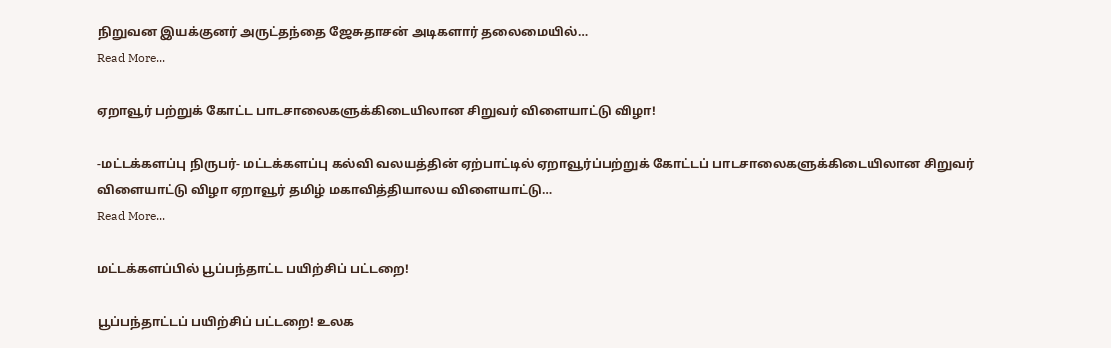நிறுவன இயக்குனர் அருட்தந்தை ஜேசுதாசன் அடிகளார் தலைமையில்…
Read More...

ஏறாவூர் பற்றுக் கோட்ட பாடசாலைகளுக்கிடையிலான சிறுவர் விளையாட்டு விழா!

-மட்டக்களப்பு நிருபர்- மட்டக்களப்பு கல்வி வலயத்தின் ஏற்பாட்டில் ஏறாவூர்ப்பற்றுக் கோட்டப் பாடசாலைகளுக்கிடையிலான சிறுவர் விளையாட்டு விழா ஏறாவூர் தமிழ் மகாவித்தியாலய விளையாட்டு…
Read More...

மட்டக்களப்பில் பூப்பந்தாட்ட பயிற்சிப் பட்டறை!

பூப்பந்தாட்டப் பயிற்சிப் பட்டறை! உலக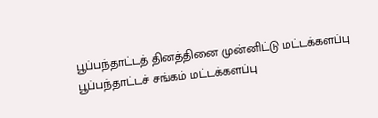பூப்பந்தாட்டத் தினத்தினை முன்னிட்டு மட்டக்களப்பு பூப்பந்தாட்டச் சங்கம் மட்டக்களப்பு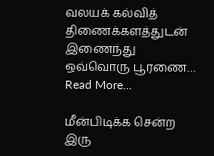வலயக் கல்வித் திணைக்களத்துடன் இணைந்து ஒவ்வொரு பூரணை…
Read More...

மீன்பிடிக்க சென்ற இரு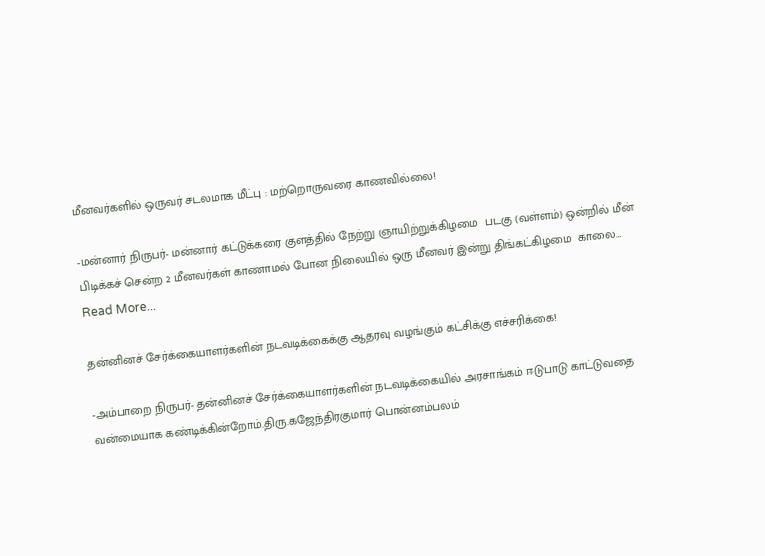மீனவர்களில் ஒருவர் சடலமாக மீட்பு : மற்றொருவரை காணவில்லை!

-மன்னார் நிருபர்- மன்னார் கட்டுக்கரை குளத்தில் நேற்று ஞாயிற்றுக்கிழமை  படகு (வள்ளம்) ஒன்றில் மீன் பிடிக்கச் சென்ற 2 மீனவர்கள் காணாமல் போன நிலையில் ஒரு மீனவர் இன்று திங்கட்கிழமை  காலை…
Read More...

தன்னினச் சேர்க்கையாளர்களின் நடவடிக்கைக்கு ஆதரவு வழங்கும் கட்சிக்கு எச்சரிக்கை!

-அம்பாறை நிருபர்- தன்னினச் சேர்க்கையாளர்களின் நடவடிக்கையில் அரசாங்கம் ஈடுபாடு காட்டுவதை வன்மையாக கண்டிக்கின்றோம்.திரு.கஜேந்திரகுமார் பொன்னம்பலம்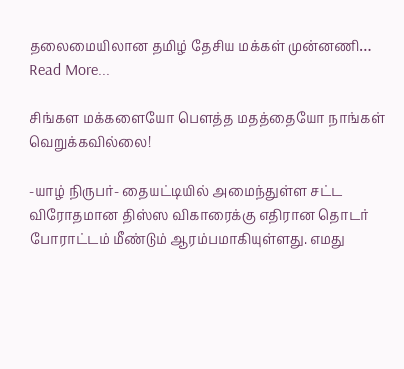தலைமையிலான தமிழ் தேசிய மக்கள் முன்னணி…
Read More...

சிங்கள மக்களையோ பௌத்த மதத்தையோ நாங்கள் வெறுக்கவில்லை!

-யாழ் நிருபர்- தையட்டியில் அமைந்துள்ள சட்ட விரோதமான திஸ்ஸ விகாரைக்கு எதிரான தொடர் போராட்டம் மீண்டும் ஆரம்பமாகியுள்ளது. எமது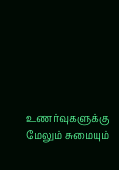உணர்வுகளுக்கு மேலும் சுமையும்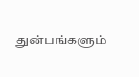துன்பங்களும்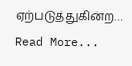ஏற்படுத்துகின்ற…
Read More...